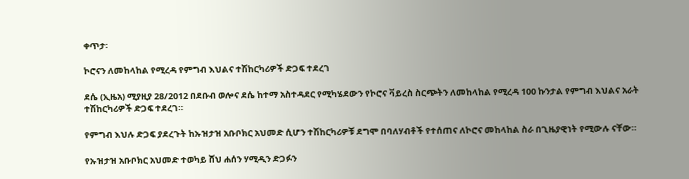ቀጥታ፡

ኮሮናን ለመከላከል የሚረዳ የምግብ እህልና ተሽከርካሪዎች ድጋፍ ተደረገ

ደሴ (ኢዜአ) ሚያዚያ 28/2012 በደቡብ ወሎና ደሴ ከተማ አስተዳደር የሚካሄደውን የኮሮና ቫይረስ ስርጭትን ለመከላከል የሚረዳ 100 ኩንታል የምግብ እህልና አራት ተሽከርካሪዎች ድጋፍ ተደረገ።

የምግብ እህሉ ድጋፍ ያደረጉት ከኡዝታዝ አቡቦክር አህመድ ሲሆን ተሽከርካሪዎቹ ደግሞ በባለሃብቶች የተሰጠና ለኮሮና መከላከል ስራ በጊዜያዊነት የሚውሉ ናቸው።

የኡዝታዝ አቡቦክር አህመድ ተወካይ ሸህ ሐሰን ሃሚዲን ድጋፉን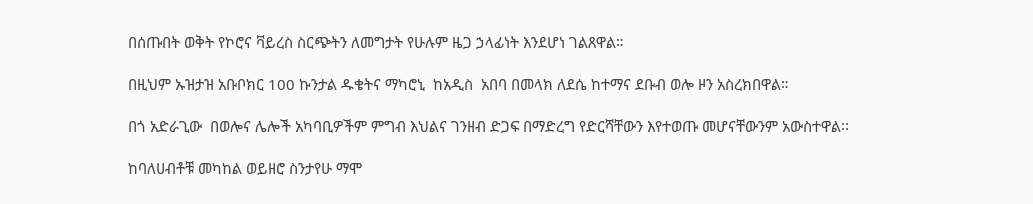በሰጡበት ወቅት የኮሮና ቫይረስ ስርጭትን ለመግታት የሁሉም ዜጋ ኃላፊነት እንደሆነ ገልጸዋል።

በዚህም ኡዝታዝ አቡቦክር 100 ኩንታል ዱቄትና ማካሮኒ  ከአዲስ  አበባ በመላክ ለደሴ ከተማና ደቡብ ወሎ ዞን አስረክበዋል።

በጎ አድራጊው  በወሎና ሌሎች አካባቢዎችም ምግብ እህልና ገንዘብ ድጋፍ በማድረግ የድርሻቸውን እየተወጡ መሆናቸውንም አውስተዋል፡፡

ከባለሀብቶቹ መካከል ወይዘሮ ስንታየሁ ማሞ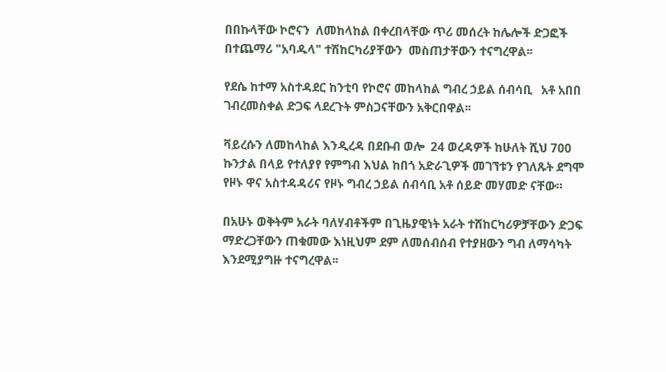በበኩላቸው ኮሮናን  ለመከላከል በቀረበላቸው ጥሪ መሰረት ከሌሎች ድጋፎች በተጨማሪ "አባዱላ" ተሽከርካሪያቸውን  መስጠታቸውን ተናግረዋል፡፡

የደሴ ከተማ አስተዳደር ከንቲባ የኮሮና መከላከል ግብረ ኃይል ሰብሳቢ   አቶ አበበ ገብረመስቀል ድጋፍ ላደረጉት ምስጋናቸውን አቅርበዋል፡፡

ቫይረሱን ለመከላከል እንዲረዳ በደቡብ ወሎ  24 ወረዳዎች ከሁለት ሺህ 700 ኩንታል በላይ የተለያየ የምግብ እህል ከበጎ አድራጊዎች መገኘቱን የገለጹት ደግሞ የዞኑ ዋና አስተዳዳሪና የዞኑ ግብረ ኃይል ሰብሳቢ አቶ ሰይድ መሃመድ ናቸው።

በአሁኑ ወቅትም አራት ባለሃብቶችም በጊዜያዊነት አራት ተሸከርካሪዎቻቸውን ድጋፍ ማድረጋቸውን ጠቁመው እነዚህም ደም ለመሰብሰብ የተያዘውን ግብ ለማሳካት እንደሚያግዙ ተናግረዋል፡፡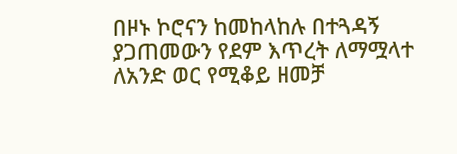በዞኑ ኮሮናን ከመከላከሉ በተጓዳኝ ያጋጠመውን የደም እጥረት ለማሟላተ ለአንድ ወር የሚቆይ ዘመቻ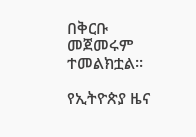በቅርቡ መጀመሩም ተመልክቷል፡፡

የኢትዮጵያ ዜና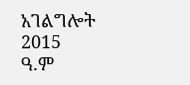አገልግሎት
2015
ዓ.ም